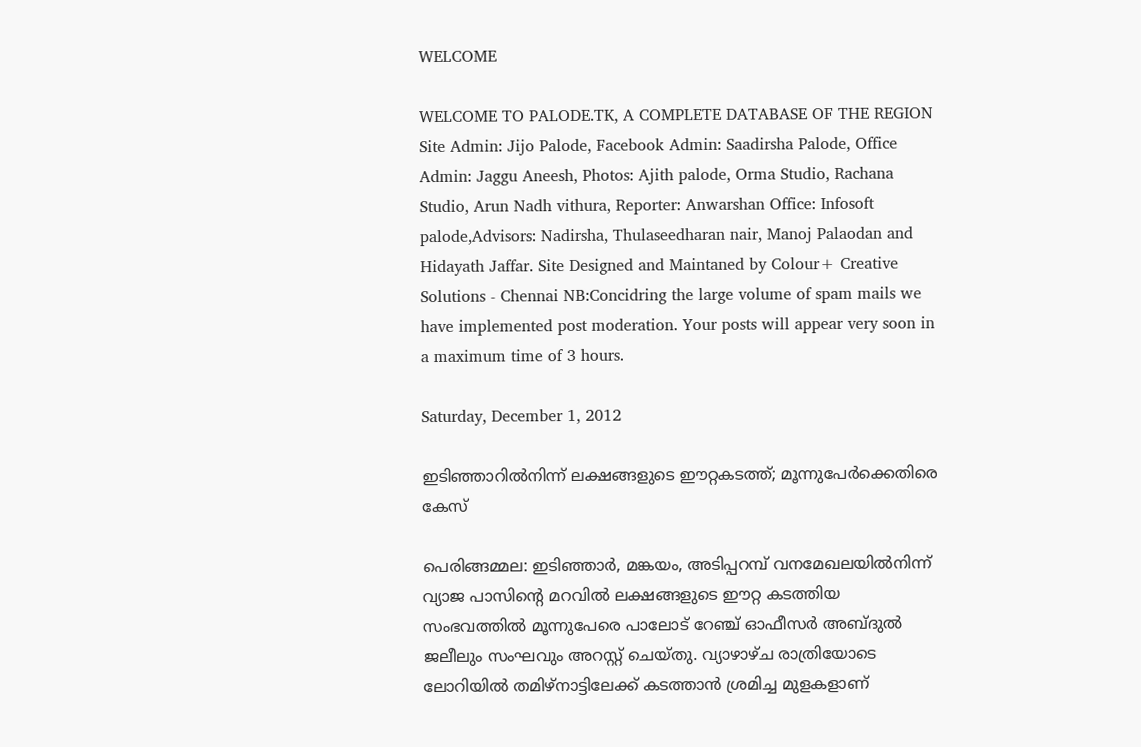WELCOME

WELCOME TO PALODE.TK, A COMPLETE DATABASE OF THE REGION
Site Admin: Jijo Palode, Facebook Admin: Saadirsha Palode, Office Admin: Jaggu Aneesh, Photos: Ajith palode, Orma Studio, Rachana Studio, Arun Nadh vithura, Reporter: Anwarshan Office: Infosoft palode,Advisors: Nadirsha, Thulaseedharan nair, Manoj Palaodan and Hidayath Jaffar. Site Designed and Maintaned by Colour+ Creative Solutions - Chennai NB:Concidring the large volume of spam mails we have implemented post moderation. Your posts will appear very soon in a maximum time of 3 hours.

Saturday, December 1, 2012

ഇടിഞ്ഞാറില്‍നിന്ന് ലക്ഷങ്ങളുടെ ഈറ്റകടത്ത്; മൂന്നുപേര്‍ക്കെതിരെ കേസ്

പെരിങ്ങമ്മല: ഇടിഞ്ഞാര്‍, മങ്കയം, അടിപ്പറമ്പ് വനമേഖലയില്‍നിന്ന് വ്യാജ പാസിന്റെ മറവില്‍ ലക്ഷങ്ങളുടെ ഈറ്റ കടത്തിയ സംഭവത്തില്‍ മൂന്നുപേരെ പാലോട് റേഞ്ച് ഓഫീസര്‍ അബ്ദുല്‍ ജലീലും സംഘവും അറസ്റ്റ് ചെയ്തു. വ്യാഴാഴ്ച രാത്രിയോടെ ലോറിയില്‍ തമിഴ്‌നാട്ടിലേക്ക് കടത്താന്‍ ശ്രമിച്ച മുളകളാണ്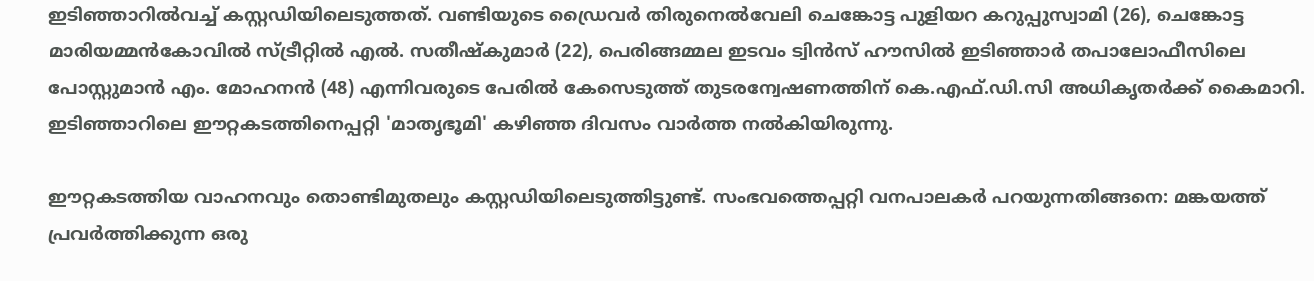ഇടിഞ്ഞാറില്‍വച്ച് കസ്റ്റഡിയിലെടുത്തത്. വണ്ടിയുടെ ഡ്രൈവര്‍ തിരുനെല്‍വേലി ചെങ്കോട്ട പുളിയറ കറുപ്പുസ്വാമി (26), ചെങ്കോട്ട മാരിയമ്മന്‍കോവില്‍ സ്ട്രീറ്റില്‍ എല്‍. സതീഷ്‌കുമാര്‍ (22), പെരിങ്ങമ്മല ഇടവം ട്വിന്‍സ് ഹൗസില്‍ ഇടിഞ്ഞാര്‍ തപാലോഫീസിലെ പോസ്റ്റുമാന്‍ എം. മോഹനന്‍ (48) എന്നിവരുടെ പേരില്‍ കേസെടുത്ത് തുടരന്വേഷണത്തിന് കെ.എഫ്.ഡി.സി അധികൃതര്‍ക്ക് കൈമാറി. ഇടിഞ്ഞാറിലെ ഈറ്റകടത്തിനെപ്പറ്റി 'മാതൃഭൂമി' കഴിഞ്ഞ ദിവസം വാര്‍ത്ത നല്‍കിയിരുന്നു.

ഈറ്റകടത്തിയ വാഹനവും തൊണ്ടിമുതലും കസ്റ്റഡിയിലെടുത്തിട്ടുണ്ട്. സംഭവത്തെപ്പറ്റി വനപാലകര്‍ പറയുന്നതിങ്ങനെ: മങ്കയത്ത് പ്രവര്‍ത്തിക്കുന്ന ഒരു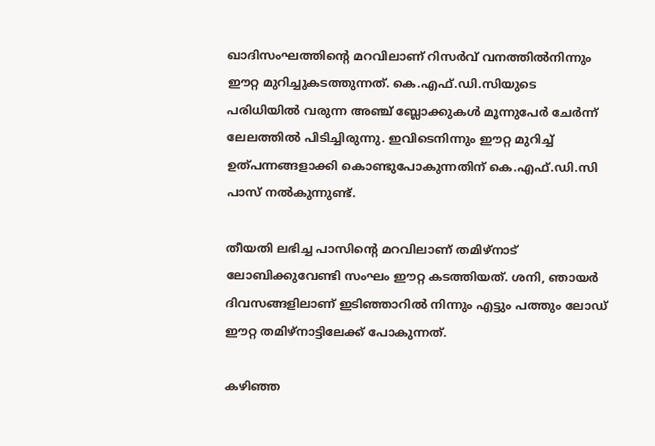ഖാദിസംഘത്തിന്റെ മറവിലാണ് റിസര്‍വ് വനത്തില്‍നിന്നും ഈറ്റ മുറിച്ചുകടത്തുന്നത്. കെ.എഫ്.ഡി.സിയുടെ പരിധിയില്‍ വരുന്ന അഞ്ച് ബ്ലോക്കുകള്‍ മൂന്നുപേര്‍ ചേര്‍ന്ന് ലേലത്തില്‍ പിടിച്ചിരുന്നു. ഇവിടെനിന്നും ഈറ്റ മുറിച്ച് ഉത്പന്നങ്ങളാക്കി കൊണ്ടുപോകുന്നതിന് കെ.എഫ്.ഡി.സി പാസ് നല്‍കുന്നുണ്ട്.

തീയതി ലഭിച്ച പാസിന്റെ മറവിലാണ് തമിഴ്‌നാട് ലോബിക്കുവേണ്ടി സംഘം ഈറ്റ കടത്തിയത്. ശനി, ഞായര്‍ ദിവസങ്ങളിലാണ് ഇടിഞ്ഞാറില്‍ നിന്നും എട്ടും പത്തും ലോഡ് ഈറ്റ തമിഴ്‌നാട്ടിലേക്ക് പോകുന്നത്.

കഴിഞ്ഞ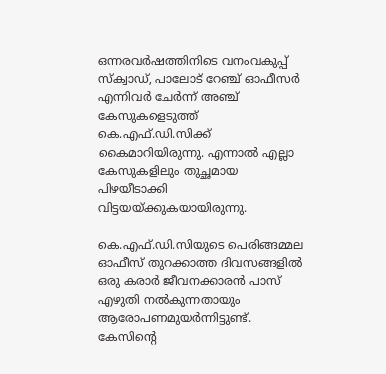ഒന്നരവര്‍ഷത്തിനിടെ വനംവകുപ്പ് സ്‌ക്വാഡ്, പാലോട് റേഞ്ച് ഓഫീസര്‍ എന്നിവര്‍ ചേര്‍ന്ന് അഞ്ച് കേസുകളെടുത്ത് കെ.എഫ്.ഡി.സിക്ക് കൈമാറിയിരുന്നു. എന്നാല്‍ എല്ലാ കേസുകളിലും തുച്ഛമായ പിഴയീടാക്കി വിട്ടയയ്ക്കുകയായിരുന്നു.

കെ.എഫ്.ഡി.സിയുടെ പെരിങ്ങമ്മല ഓഫീസ് തുറക്കാത്ത ദിവസങ്ങളില്‍ ഒരു കരാര്‍ ജീവനക്കാരന്‍ പാസ് എഴുതി നല്‍കുന്നതായും ആരോപണമുയര്‍ന്നിട്ടുണ്ട്. കേസിന്റെ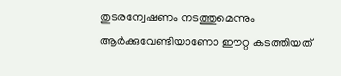തുടരന്വേഷണം നടത്തുമെന്നും ആര്‍ക്കുവേണ്ടിയാണോ ഈറ്റ കടത്തിയത്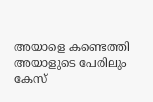അയാളെ കണ്ടെത്തി അയാളുടെ പേരിലും കേസ്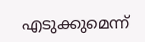എടുക്കുമെന്ന്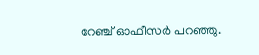റേഞ്ച് ഓഫീസര്‍ പറഞ്ഞു.